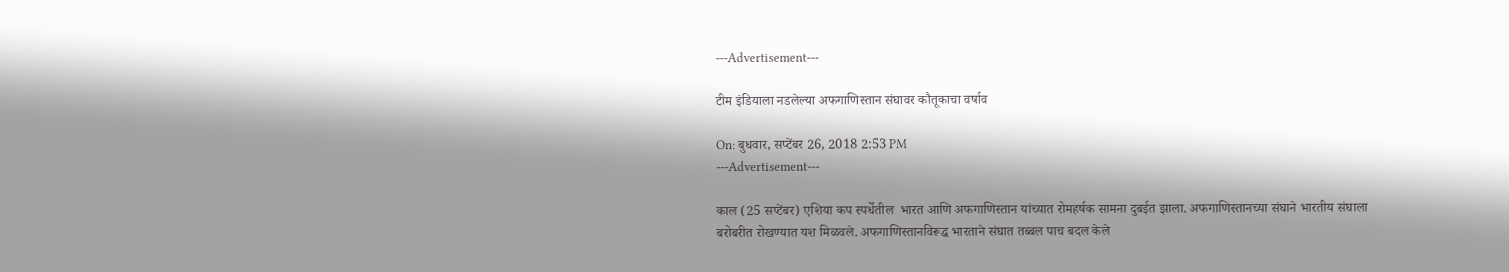---Advertisement---

टीम इंडियाला नडलेल्या अफगाणिस्तान संघावर कौतूकाचा वर्षाव

On: बुधवार, सप्टेंबर 26, 2018 2:53 PM
---Advertisement---

काल (25 सप्टेंबर) एशिया कप स्पर्धेतील  भारत आणि अफगाणिस्तान यांच्यात रोमहर्षक सामना दुबईत झाला. अफगाणिस्तानच्या संघाने भारतीय संघाला बरोबरीत रोखण्यात यश मिळवले. अफगाणिस्तानविरूद्ध भारताने संघात तब्बल पाच बदल केले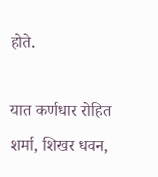होते.

यात कर्णधार रोहित शर्मा, शिखर धवन,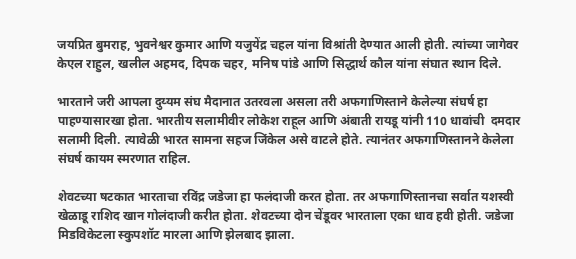जयप्रित बुमराह, भुवनेश्वर कुमार आणि यजुयेंद्र चहल यांना विश्रांती देण्यात आली होती. त्यांच्या जागेवर केएल राहुल, खलील अहमद, दिपक चहर, मनिष पांडे आणि सिद्धार्थ कौल यांना संघात स्थान दिले.

भारताने जरी आपला दुय्यम संघ मैदानात उतरवला असला तरी अफगाणिस्ताने केलेल्या संघर्ष हा पाहण्यासारखा होता. भारतीय सलामीवीर लोकेश राहूल आणि अंबाती रायडू यांनी 110 धावांची  दमदार सलामी दिली. त्यावेळी भारत सामना सहज जिंकेल असे वाटले होते. त्यानंतर अफगाणिस्तानने केलेला संघर्ष कायम स्मरणात राहिल.

शेवटच्या षटकात भारताचा रविंद्र जडेजा हा फलंदाजी करत होता. तर अफगाणिस्तानचा सर्वात यशस्वी खेळाडू राशिद खान गोलंदाजी करीत होता. शेवटच्या दोन चेंडूवर भारताला एका धाव हवी होती. जडेजा मिडविकेटला स्कुपशॉट मारला आणि झेलबाद झाला.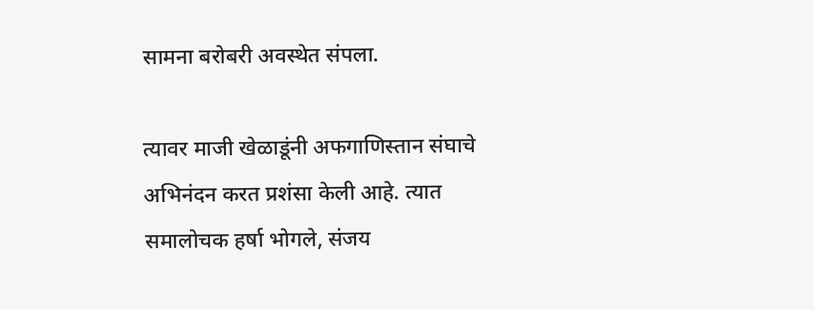सामना बरोबरी अवस्थेत संपला.

त्यावर माजी खेळाडूंनी अफगाणिस्तान संघाचे अभिनंदन करत प्रशंसा केली आहे. त्यात समालोचक हर्षा भोगले, संजय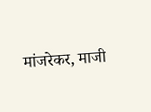मांजरेकर, माजी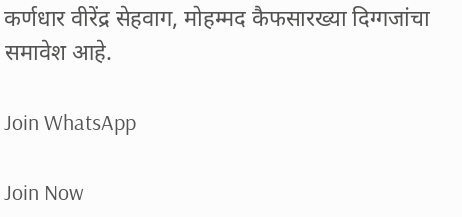कर्णधार वीरेंद्र सेहवाग, मोहम्मद कैफसारख्या दिग्गजांचा समावेश आहे.

Join WhatsApp

Join Now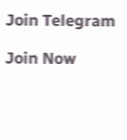Join Telegram

Join Now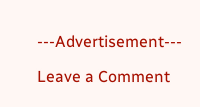---Advertisement---

Leave a Comment